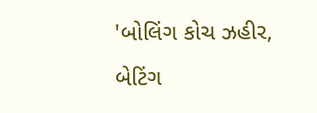'બોલિંગ કોચ ઝહીર, બેટિંગ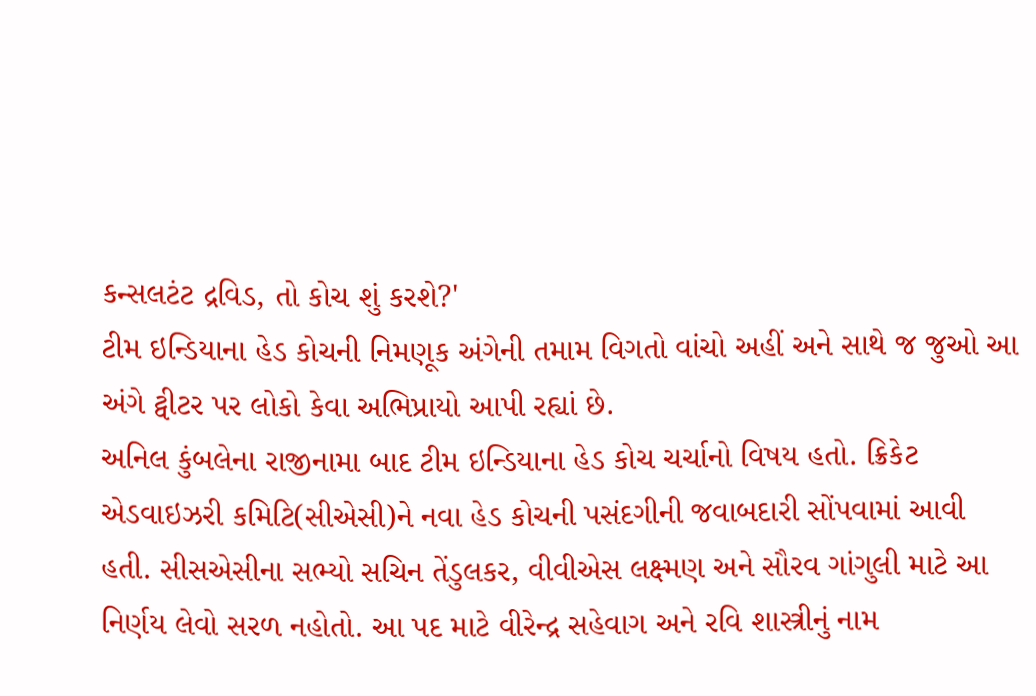કન્સલટંટ દ્રવિડ, તો કોચ શું કરશે?'
ટીમ ઇન્ડિયાના હેડ કોચની નિમણૂક અંગેની તમામ વિગતો વાંચો અહીં અને સાથે જ જુઓ આ અંગે ટ્વીટર પર લોકો કેવા અભિપ્રાયો આપી રહ્યાં છે.
અનિલ કુંબલેના રાજીનામા બાદ ટીમ ઇન્ડિયાના હેડ કોચ ચર્ચાનો વિષય હતો. ક્રિકેટ એડવાઇઝરી કમિટિ(સીએસી)ને નવા હેડ કોચની પસંદગીની જવાબદારી સોંપવામાં આવી હતી. સીસએસીના સભ્યો સચિન તેંડુલકર, વીવીએસ લક્ષ્મણ અને સૌરવ ગાંગુલી માટે આ નિર્ણય લેવો સરળ નહોતો. આ પદ માટે વીરેન્દ્ર સહેવાગ અને રવિ શાસ્ત્રીનું નામ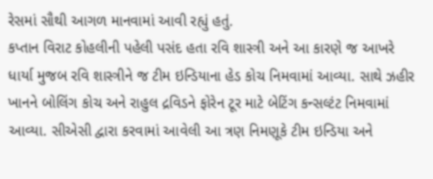રેસમાં સૌથી આગળ માનવામાં આવી રહ્યું હતું.
કપ્તાન વિરાટ કોહલીની પહેલી પસંદ હતા રવિ શાસ્ત્રી અને આ કારણે જ આખરે ધાર્યા મુજબ રવિ શાસ્ત્રીને જ ટીમ ઇન્ડિયાના હેડ કોચ નિમવામાં આવ્યા. સાથે ઝહીર ખાનને બોલિંગ કોચ અને રાહુલ દ્રવિડને ફોરેન ટૂર માટે બેટિંગ કન્સલ્ટંટ નિમવામાં આવ્યા. સીએસી દ્વારા કરવામાં આવેલી આ ત્રણ નિમણૂકે ટીમ ઇન્ડિયા અને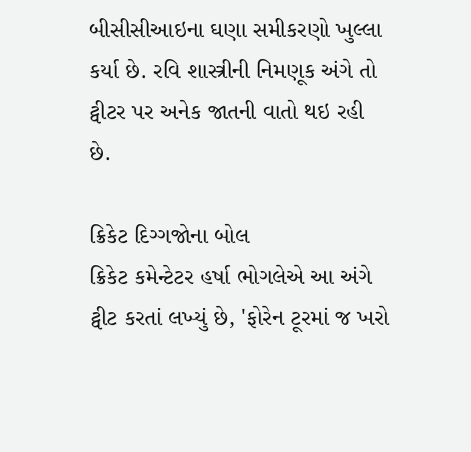બીસીસીઆઇના ઘણા સમીકરણો ખુલ્લા કર્યા છે. રવિ શાસ્ત્રીની નિમણૂક અંગે તો ટ્વીટર પર અનેક જાતની વાતો થઇ રહી છે.

ક્રિકેટ દિગ્ગજોના બોલ
ક્રિકેટ કમેન્ટેટર હર્ષા ભોગલેએ આ અંગે ટ્વીટ કરતાં લખ્યું છે, 'ફોરેન ટૂરમાં જ ખરો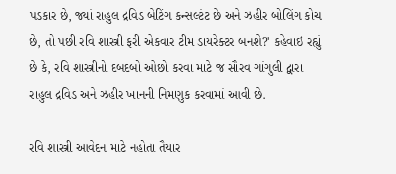પડકાર છે, જ્યાં રાહુલ દ્રવિડ બેટિંગ કન્સલ્ટંટ છે અને ઝહીર બોલિંગ કોચ છે, તો પછી રવિ શાસ્ત્રી ફરી એકવાર ટીમ ડાયરેક્ટર બનશે?' કહેવાઇ રહ્યું છે કે, રવિ શાસ્ત્રીનો દબદબો ઓછો કરવા માટે જ સૌરવ ગાંગુલી દ્વારા રાહુલ દ્રવિડ અને ઝહીર ખાનની નિમણુક કરવામાં આવી છે.

રવિ શાસ્ત્રી આવેદન માટે નહોતા તૈયાર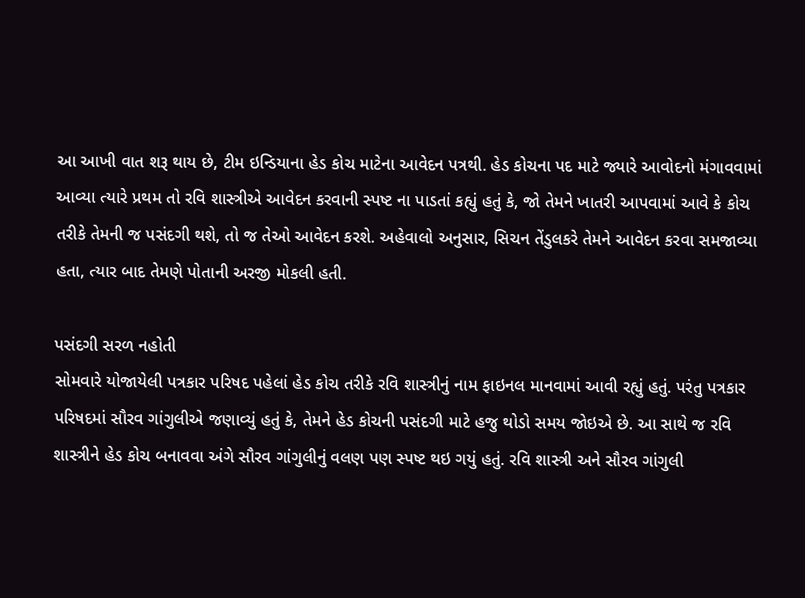આ આખી વાત શરૂ થાય છે, ટીમ ઇન્ડિયાના હેડ કોચ માટેના આવેદન પત્રથી. હેડ કોચના પદ માટે જ્યારે આવોદનો મંગાવવામાં આવ્યા ત્યારે પ્રથમ તો રવિ શાસ્ત્રીએ આવેદન કરવાની સ્પષ્ટ ના પાડતાં કહ્યું હતું કે, જો તેમને ખાતરી આપવામાં આવે કે કોચ તરીકે તેમની જ પસંદગી થશે, તો જ તેઓ આવેદન કરશે. અહેવાલો અનુસાર, સિચન તેંડુલકરે તેમને આવેદન કરવા સમજાવ્યા હતા, ત્યાર બાદ તેમણે પોતાની અરજી મોકલી હતી.

પસંદગી સરળ નહોતી
સોમવારે યોજાયેલી પત્રકાર પરિષદ પહેલાં હેડ કોચ તરીકે રવિ શાસ્ત્રીનું નામ ફાઇનલ માનવામાં આવી રહ્યું હતું. પરંતુ પત્રકાર પરિષદમાં સૌરવ ગાંગુલીએ જણાવ્યું હતું કે, તેમને હેડ કોચની પસંદગી માટે હજુ થોડો સમય જોઇએ છે. આ સાથે જ રવિ શાસ્ત્રીને હેડ કોચ બનાવવા અંગે સૌરવ ગાંગુલીનું વલણ પણ સ્પષ્ટ થઇ ગયું હતું. રવિ શાસ્ત્રી અને સૌરવ ગાંગુલી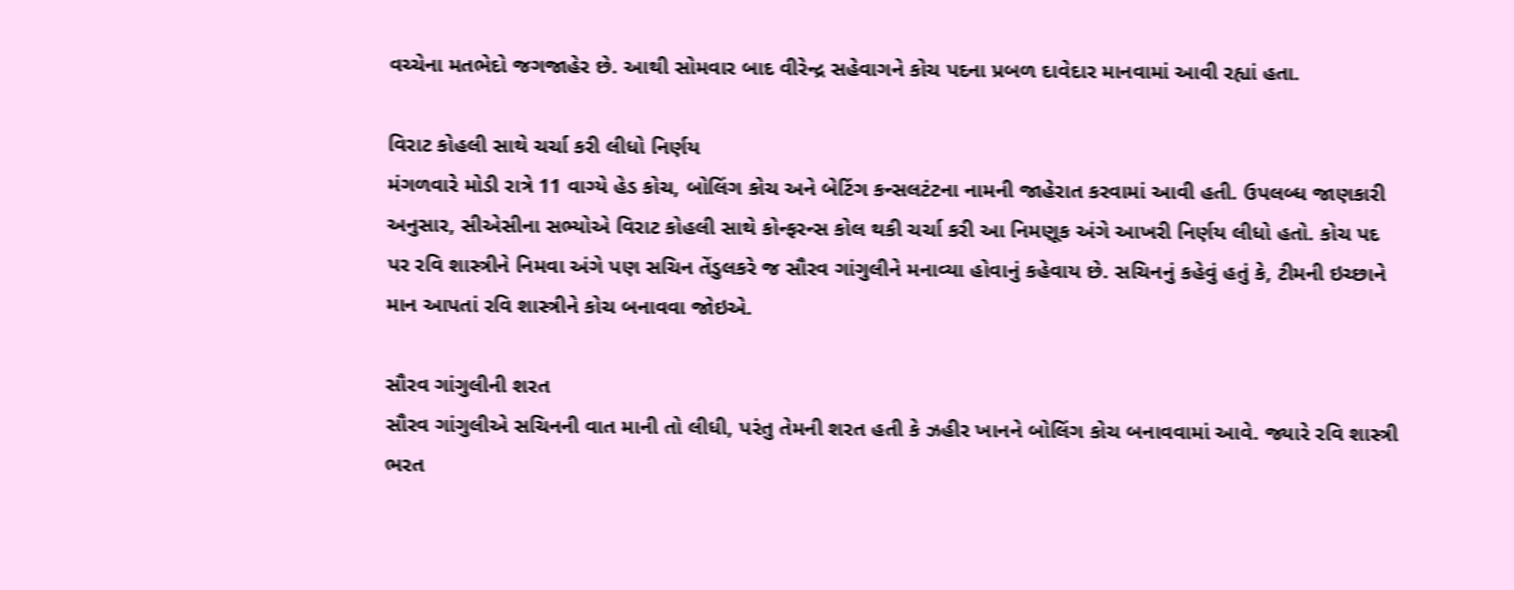વચ્ચેના મતભેદો જગજાહેર છે. આથી સોમવાર બાદ વીરેન્દ્ર સહેવાગને કોચ પદના પ્રબળ દાવેદાર માનવામાં આવી રહ્યાં હતા.

વિરાટ કોહલી સાથે ચર્ચા કરી લીધો નિર્ણય
મંગળવારે મોડી રાત્રે 11 વાગ્યે હેડ કોચ, બોલિંગ કોચ અને બેટિંગ કન્સલટંટના નામની જાહેરાત કરવામાં આવી હતી. ઉપલબ્ધ જાણકારી અનુસાર, સીએસીના સભ્યોએ વિરાટ કોહલી સાથે કોન્ફરન્સ કોલ થકી ચર્ચા કરી આ નિમણૂક અંગે આખરી નિર્ણય લીધો હતો. કોચ પદ પર રવિ શાસ્ત્રીને નિમવા અંગે પણ સચિન તેંડુલકરે જ સૌરવ ગાંગુલીને મનાવ્યા હોવાનું કહેવાય છે. સચિનનું કહેવું હતું કે, ટીમની ઇચ્છાને માન આપતાં રવિ શાસ્ત્રીને કોચ બનાવવા જોઇએ.

સૌરવ ગાંગુલીની શરત
સૌરવ ગાંગુલીએ સચિનની વાત માની તો લીધી, પરંતુ તેમની શરત હતી કે ઝહીર ખાનને બોલિંગ કોચ બનાવવામાં આવે. જ્યારે રવિ શાસ્ત્રી ભરત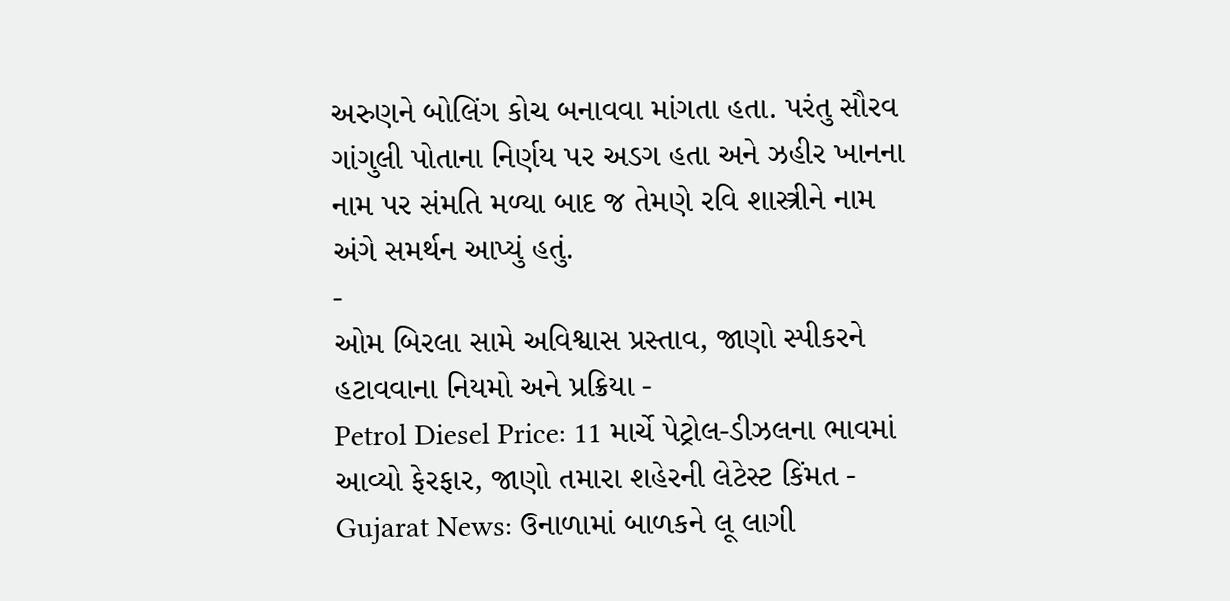અરુણને બોલિંગ કોચ બનાવવા માંગતા હતા. પરંતુ સૌરવ ગાંગુલી પોતાના નિર્ણય પર અડગ હતા અને ઝહીર ખાનના નામ પર સંમતિ મળ્યા બાદ જ તેમણે રવિ શાસ્ત્રીને નામ અંગે સમર્થન આપ્યું હતું.
-
ઓમ બિરલા સામે અવિશ્વાસ પ્રસ્તાવ, જાણો સ્પીકરને હટાવવાના નિયમો અને પ્રક્રિયા -
Petrol Diesel Price: 11 માર્ચે પેટ્રોલ-ડીઝલના ભાવમાં આવ્યો ફેરફાર, જાણો તમારા શહેરની લેટેસ્ટ કિંમત -
Gujarat News: ઉનાળામાં બાળકને લૂ લાગી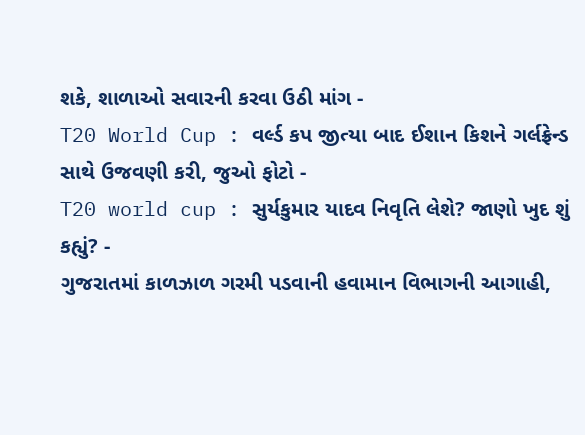શકે, શાળાઓ સવારની કરવા ઉઠી માંગ -
T20 World Cup : વર્લ્ડ કપ જીત્યા બાદ ઈશાન કિશને ગર્લફ્રેન્ડ સાથે ઉજવણી કરી, જુઓ ફોટો -
T20 world cup : સુર્યકુમાર યાદવ નિવૃતિ લેશે? જાણો ખુદ શું કહ્યું? -
ગુજરાતમાં કાળઝાળ ગરમી પડવાની હવામાન વિભાગની આગાહી,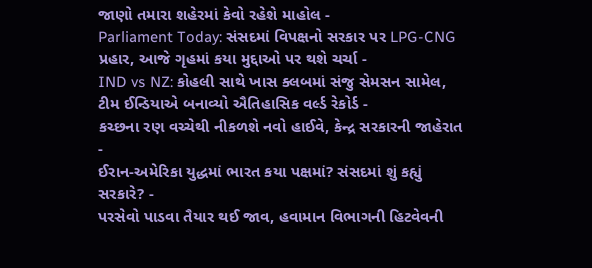જાણો તમારા શહેરમાં કેવો રહેશે માહોલ -
Parliament Today: સંસદમાં વિપક્ષનો સરકાર પર LPG-CNG પ્રહાર, આજે ગૃહમાં કયા મુદ્દાઓ પર થશે ચર્ચા -
IND vs NZ: કોહલી સાથે ખાસ ક્લબમાં સંજુ સેમસન સામેલ, ટીમ ઈન્ડિયાએ બનાવ્યો ઐતિહાસિક વર્લ્ડ રેકોર્ડ -
કચ્છના રણ વચ્ચેથી નીકળશે નવો હાઈવે, કેન્દ્ર સરકારની જાહેરાત -
ઈરાન-અમેરિકા યુદ્ધમાં ભારત કયા પક્ષમાં? સંસદમાં શું કહ્યું સરકારે? -
પરસેવો પાડવા તૈયાર થઈ જાવ, હવામાન વિભાગની હિટવેવની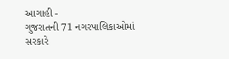આગાહી -
ગુજરાતની 71 નગરપાલિકાઓમાં સરકારે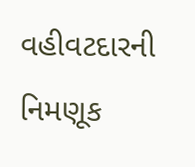વહીવટદારની નિમણૂક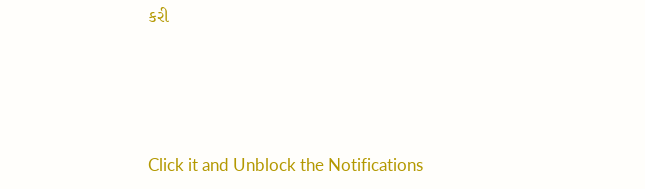કરી







Click it and Unblock the Notifications